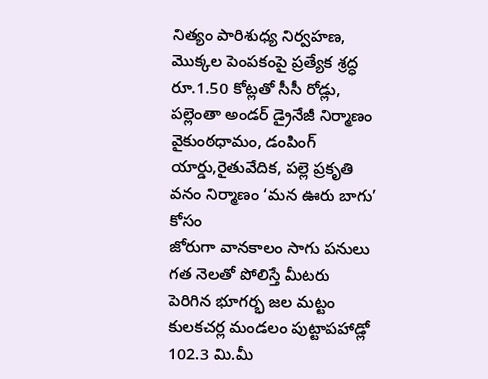నిత్యం పారిశుధ్య నిర్వహణ, మొక్కల పెంపకంపై ప్రత్యేక శ్రద్ధ రూ.1.50 కోట్లతో సీసీ రోడ్లు, పల్లెంతా అండర్ డ్రైనేజీ నిర్మాణం వైకుంఠధామం, డంపింగ్ యార్డు,రైతువేదిక, పల్లె ప్రకృతి వనం నిర్మాణం ‘మన ఊరు బాగు’ కోసం
జోరుగా వానకాలం సాగు పనులు గత నెలతో పోలిస్తే మీటరు పెరిగిన భూగర్భ జల మట్టం కులకచర్ల మండలం పుట్టాపహాడ్లో 102.3 మి.మీ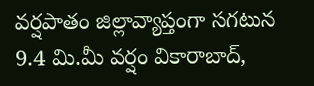వర్షపాతం జిల్లావ్యాప్తంగా సగటున 9.4 మి.మీ వర్షం వికారాబాద్,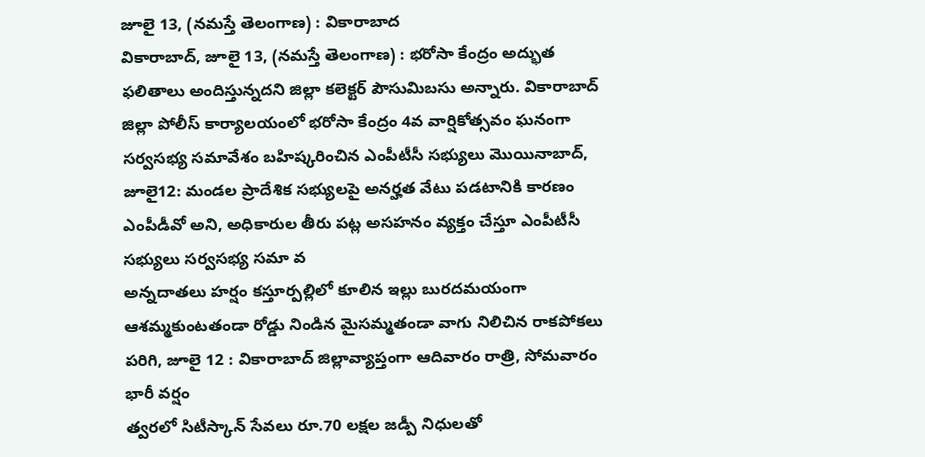జూలై 13, (నమస్తే తెలంగాణ) : వికారాబాద
వికారాబాద్, జూలై 13, (నమస్తే తెలంగాణ) : భరోసా కేంద్రం అద్భుత ఫలితాలు అందిస్తున్నదని జిల్లా కలెక్టర్ పౌసుమిబసు అన్నారు. వికారాబాద్ జిల్లా పోలీస్ కార్యాలయంలో భరోసా కేంద్రం 4వ వార్షికోత్సవం ఘనంగా
సర్వసభ్య సమావేశం బహిష్కరించిన ఎంపీటీసీ సభ్యులు మొయినాబాద్, జూలై12: మండల ప్రాదేశిక సభ్యులపై అనర్హత వేటు పడటానికి కారణం ఎంపీడీవో అని, అధికారుల తీరు పట్ల అసహనం వ్యక్తం చేస్తూ ఎంపీటీసీ సభ్యులు సర్వసభ్య సమా వ
అన్నదాతలు హర్షం కస్తూర్పల్లిలో కూలిన ఇల్లు బురదమయంగా ఆశమ్మకుంటతండా రోడ్డు నిండిన మైసమ్మతండా వాగు నిలిచిన రాకపోకలు పరిగి, జూలై 12 : వికారాబాద్ జిల్లావ్యాప్తంగా ఆదివారం రాత్రి, సోమవారం భారీ వర్షం
త్వరలో సిటీస్కాన్ సేవలు రూ.70 లక్షల జడ్పీ నిధులతో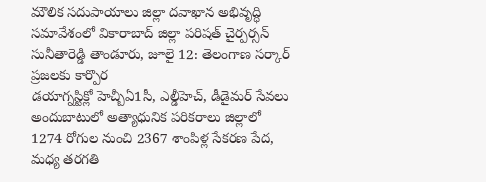మౌలిక సదుపాయాలు జిల్లా దవాఖాన అభివృద్ధి సమావేశంలో వికారాబాద్ జిల్లా పరిషత్ చైర్పర్సన్ సునీతారెడ్డి తాండూరు, జూలై 12: తెలంగాణ సర్కార్ ప్రజలకు కార్పొర
డయాగ్నస్టిక్లో హెచ్బీఏ1సీ, ఎల్డీహెచ్, డీడైమర్ సేవలు అందుబాటులో అత్యాధునిక పరికరాలు జిల్లాలో 1274 రోగుల నుంచి 2367 శాంపిళ్ల సేకరణ పేద, మధ్య తరగతి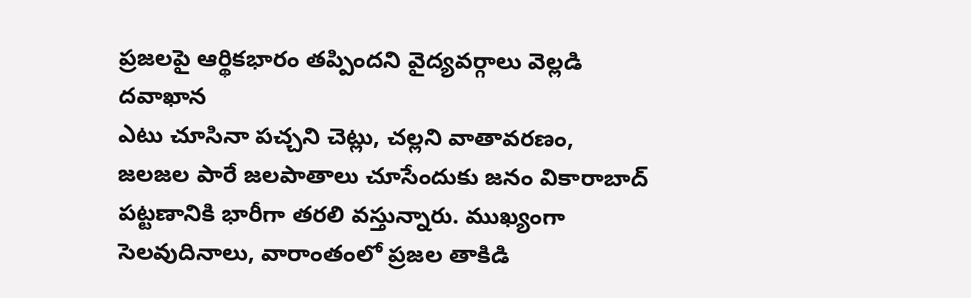ప్రజలపై ఆర్థికభారం తప్పిందని వైద్యవర్గాలు వెల్లడి దవాఖాన
ఎటు చూసినా పచ్చని చెట్లు, చల్లని వాతావరణం, జలజల పారే జలపాతాలు చూసేందుకు జనం వికారాబాద్ పట్టణానికి భారీగా తరలి వస్తున్నారు. ముఖ్యంగా సెలవుదినాలు, వారాంతంలో ప్రజల తాకిడి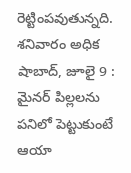రెట్టింపవుతున్నది. శనివారం అధిక
షాబాద్, జూలై 9 : మైనర్ పిల్లలను పనిలో పెట్టుకుంటే ఆయా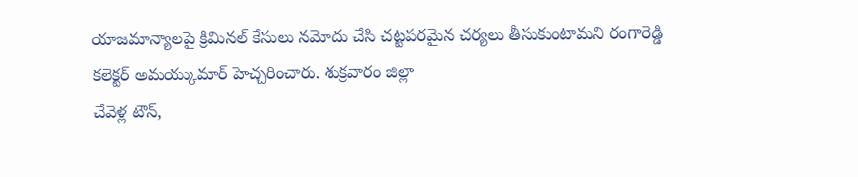యాజమాన్యాలపై క్రిమినల్ కేసులు నమోదు చేసి చట్టపరమైన చర్యలు తీసుకుంటామని రంగారెడ్డి కలెక్టర్ అమయ్కుమార్ హెచ్చరించారు. శుక్రవారం జిల్లా
చేవెళ్ల టౌన్,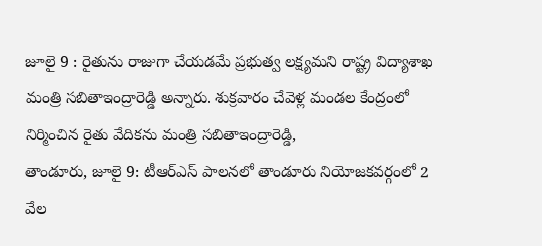జూలై 9 : రైతును రాజుగా చేయడమే ప్రభుత్వ లక్ష్యమని రాష్ట్ర విద్యాశాఖ మంత్రి సబితాఇంద్రారెడ్డి అన్నారు. శుక్రవారం చేవెళ్ల మండల కేంద్రంలో నిర్మించిన రైతు వేదికను మంత్రి సబితాఇంద్రారెడ్డి,
తాండూరు, జూలై 9: టీఆర్ఎస్ పాలనలో తాండూరు నియోజకవర్గంలో 2 వేల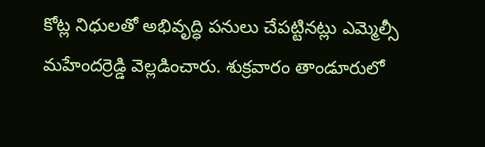కోట్ల నిధులతో అభివృద్ధి పనులు చేపట్టినట్లు ఎమ్మెల్సీ మహేందర్రెడ్డి వెల్లడించారు. శుక్రవారం తాండూరులో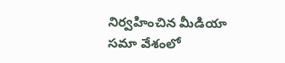నిర్వహించిన మీడియా సమా వేశంలో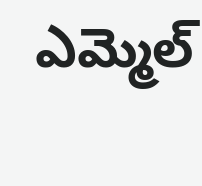ఎమ్మెల్